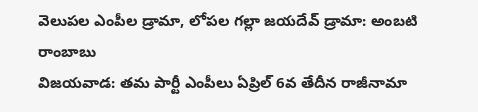వెలుపల ఎంపీల డ్రామా, లోపల గల్లా జయదేవ్ డ్రామా: అంబటి రాంబాబు
విజయవాడ: తమ పార్టీ ఎంపీలు ఏప్రిల్ 6వ తేదీన రాజీనామా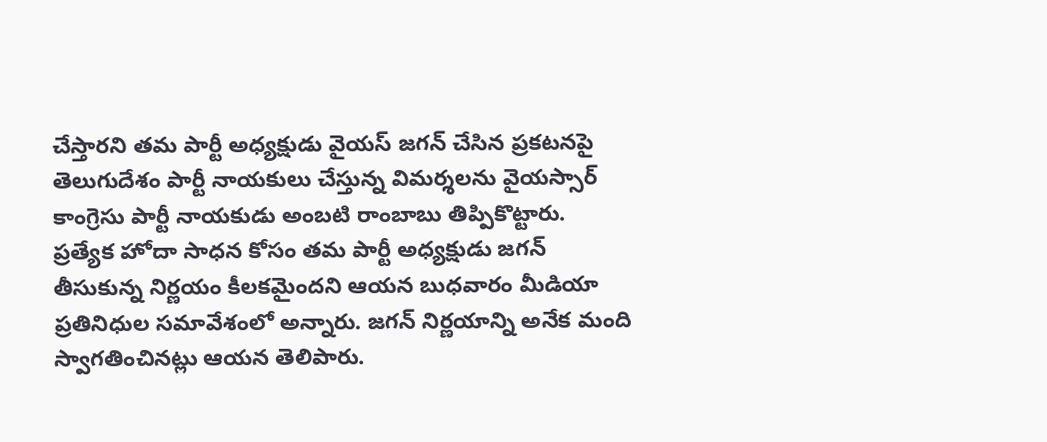చేస్తారని తమ పార్టీ అధ్యక్షుడు వైయస్ జగన్ చేసిన ప్రకటనపై తెలుగుదేశం పార్టీ నాయకులు చేస్తున్న విమర్శలను వైయస్సార్ కాంగ్రెసు పార్టీ నాయకుడు అంబటి రాంబాబు తిప్పికొట్టారు.
ప్రత్యేక హోదా సాధన కోసం తమ పార్టీ అధ్యక్షుడు జగన్ తీసుకున్న నిర్ణయం కీలకమైందని ఆయన బుధవారం మీడియా ప్రతినిధుల సమావేశంలో అన్నారు. జగన్ నిర్ణయాన్ని అనేక మంది స్వాగతించినట్లు ఆయన తెలిపారు.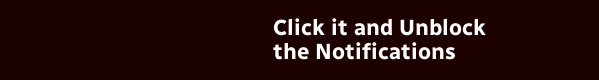Click it and Unblock the Notifications